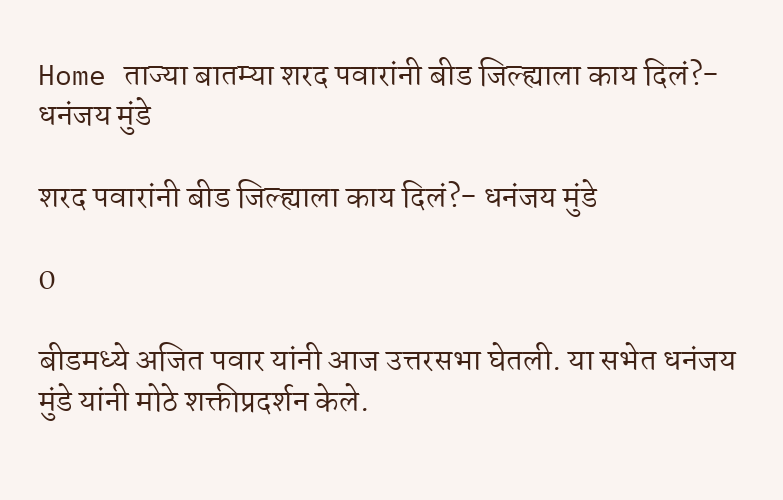Home ताज्या बातम्या शरद पवारांनी बीड जिल्ह्याला काय दिलं?- धनंजय मुंडे

शरद पवारांनी बीड जिल्ह्याला काय दिलं?- धनंजय मुंडे

0

बीडमध्ये अजित पवार यांनी आज उत्तरसभा घेतली. या सभेत धनंजय मुंडे यांनी मोठे शक्तीप्रदर्शन केले.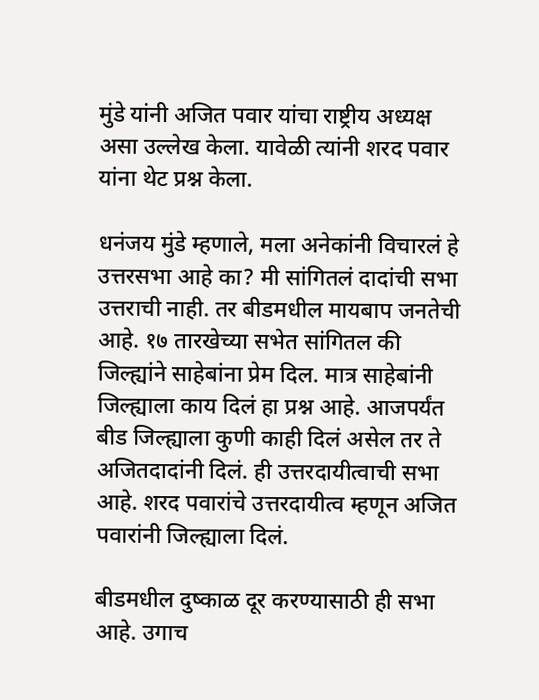मुंडे यांनी अजित पवार यांचा राष्ट्रीय अध्यक्ष असा उल्लेख केला. यावेळी त्यांनी शरद पवार यांना थेट प्रश्न केला.

धनंजय मुंडे म्हणाले, मला अनेकांनी विचारलं हे उत्तरसभा आहे का? मी सांगितलं दादांची सभा उत्तराची नाही. तर बीडमधील मायबाप जनतेची आहे. १७ तारखेच्या सभेत सांगितल की जिल्ह्यांने साहेबांना प्रेम दिल. मात्र साहेबांनी जिल्ह्याला काय दिलं हा प्रश्न आहे. आजपर्यंत बीड जिल्ह्याला कुणी काही दिलं असेल तर ते अजितदादांनी दिलं. ही उत्तरदायीत्वाची सभा आहे. शरद पवारांचे उत्तरदायीत्व म्हणून अजित पवारांनी जिल्ह्याला दिलं.

बीडमधील दुष्काळ दूर करण्यासाठी ही सभा आहे. उगाच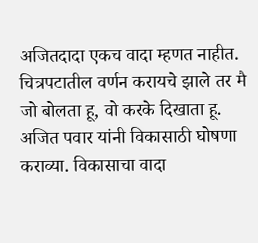अजितदादा एकच वादा म्हणत नाहीत. चित्रपटातील वर्णन करायचे झाले तर मै जो बोलता हू, वो करके दिखाता हू. अजित पवार यांनी विकासाठी घोषणा कराव्या. विकासाचा वादा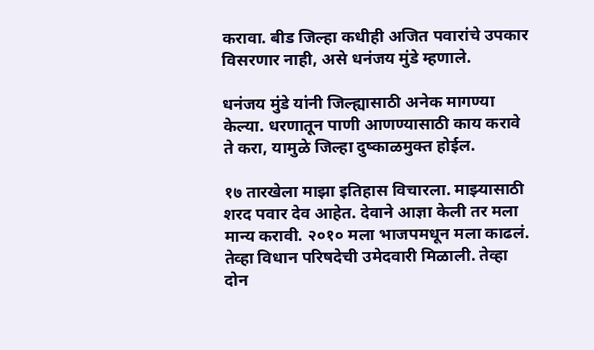करावा. बीड जिल्हा कधीही अजित पवारांचे उपकार विसरणार नाही, असे धनंजय मुंडे म्हणाले.

धनंजय मुंडे यांनी जिल्ह्यासाठी अनेक मागण्या केल्या. धरणातून पाणी आणण्यासाठी काय करावे ते करा, यामुळे जिल्हा दुष्काळमुक्त होईल.

१७ तारखेला माझा इतिहास विचारला. माझ्यासाठी शरद पवार देव आहेत. देवाने आज्ञा केली तर मला मान्य करावी. २०१० मला भाजपमधून मला काढलं. तेव्हा विधान परिषदेची उमेदवारी मिळाली. तेव्हा दोन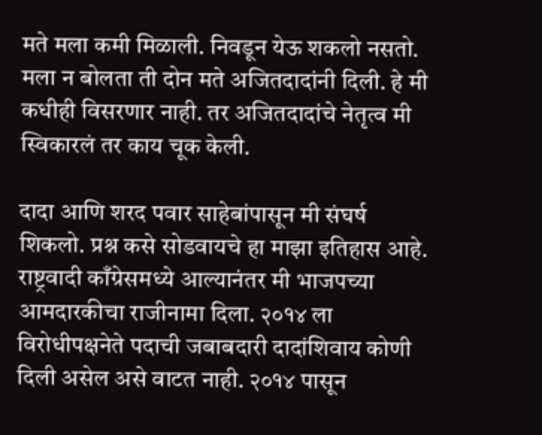मते मला कमी मिळाली. निवडून येऊ शकलो नसतो. मला न बोलता ती दोन मते अजितदादांनी दिली. हे मी कधीही विसरणार नाही. तर अजितदादांचे नेतृत्व मी स्विकारलं तर काय चूक केली.

दादा आणि शरद पवार साहेबांपासून मी संघर्ष शिकलो. प्रश्न कसे सोडवायचे हा माझा इतिहास आहे. राष्ट्रवादी काँग्रेसमध्ये आल्यानंतर मी भाजपच्या आमदारकीचा राजीनामा दिला. २०१४ ला विरोधीपक्षनेते पदाची जबाबदारी दादांशिवाय कोणी दिली असेल असे वाटत नाही. २०१४ पासून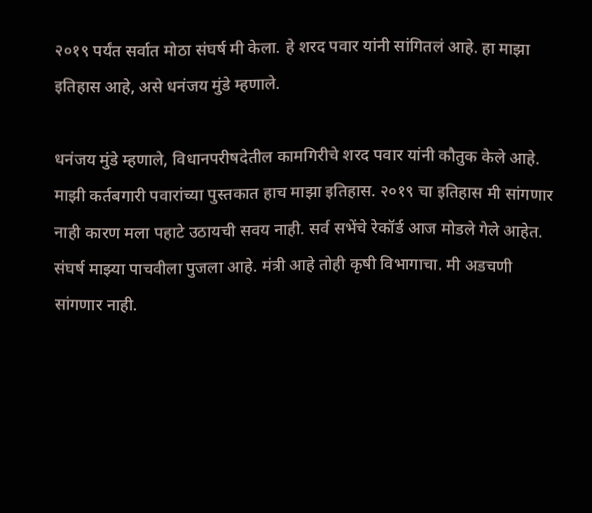२०१९ पर्यंत सर्वात मोठा संघर्ष मी केला. हे शरद पवार यांनी सांगितलं आहे. हा माझा इतिहास आहे, असे धनंजय मुंडे म्हणाले.

धनंजय मुंडे म्हणाले, विधानपरीषदेतील कामगिरीचे शरद पवार यांनी कौतुक केले आहे. माझी कर्तबगारी पवारांच्या पुस्तकात हाच माझा इतिहास. २०१९ चा इतिहास मी सांगणार नाही कारण मला पहाटे उठायची सवय नाही. सर्व सभेंचे रेकॉर्ड आज मोडले गेले आहेत. संघर्ष माझ्या पाचवीला पुजला आहे. मंत्री आहे तोही कृषी विभागाचा. मी अडचणी सांगणार नाही.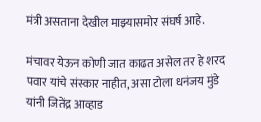मंत्री असताना देखील माझ्यासमोर संघर्ष आहे.

मंचावर येऊन कोणी जात काढत असेल तर हे शरद पवार यांचे संस्कार नाहीत, असा टोला धनंजय मुंडे यांनी जितेंद्र आव्हाड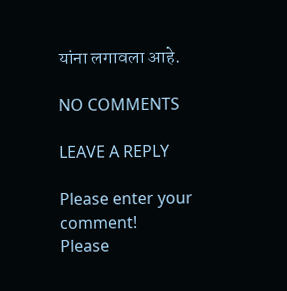यांना लगावला आहे.

NO COMMENTS

LEAVE A REPLY

Please enter your comment!
Please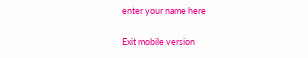enter your name here

Exit mobile version